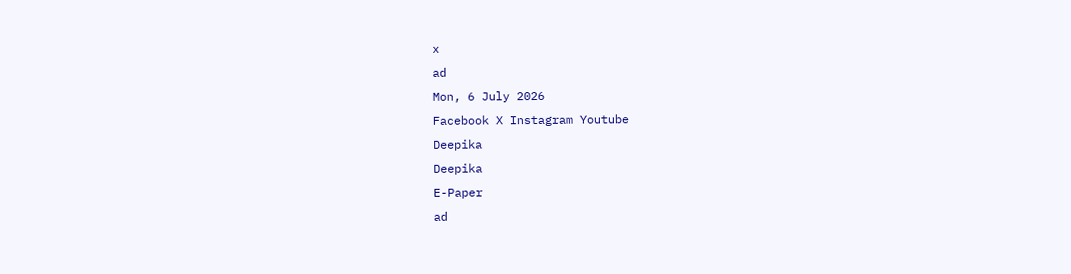x
ad
Mon, 6 July 2026
Facebook X Instagram Youtube
Deepika
Deepika
E-Paper
ad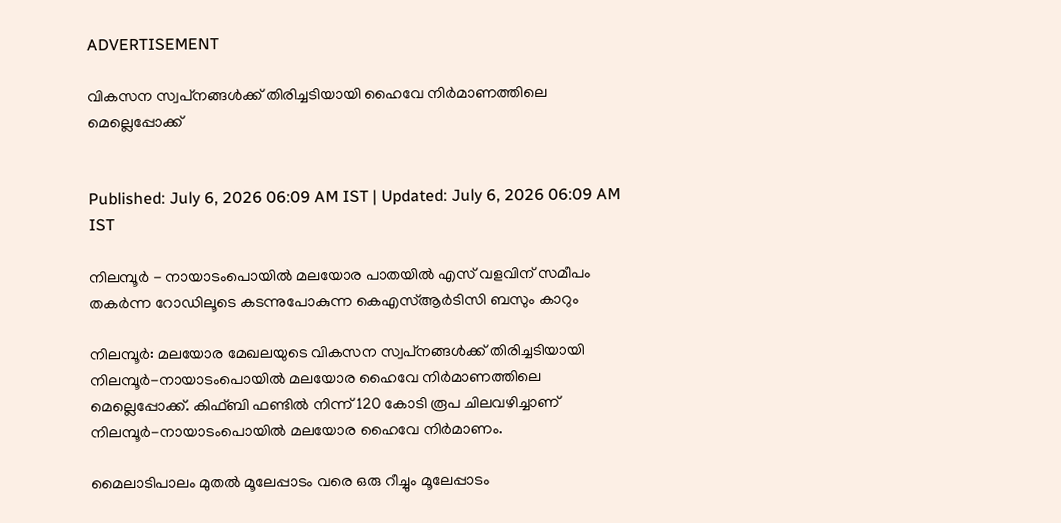ADVERTISEMENT

വികസന സ്വപ്‌നങ്ങള്‍ക്ക് തിരിച്ചടിയായി ഹൈവേ നിര്‍മാണത്തിലെ മെല്ലെപ്പോക്ക്


Published: July 6, 2026 06:09 AM IST | Updated: July 6, 2026 06:09 AM IST

നിലമ്പൂർ - നായാടംപൊയിൽ മലയോര പാതയിൽ എസ് വളവിന് സമീപം തകർന്ന റോഡിലൂടെ കടന്നുപോകുന്ന കെഎസ്ആർടിസി ബസും കാറും

നിലമ്പൂര്‍: മലയോര മേഖലയുടെ വികസന സ്വപ്‌നങ്ങള്‍ക്ക് തിരിച്ചടിയായി നിലമ്പൂര്‍-നായാടംപൊയില്‍ മലയോര ഹൈവേ നിര്‍മാണത്തിലെ മെല്ലെപ്പോക്ക്. കിഫ്ബി ഫണ്ടില്‍ നിന്ന് 120 കോടി രൂപ ചിലവഴിച്ചാണ് നിലമ്പൂര്‍-നായാടംപൊയില്‍ മലയോര ഹൈവേ നിര്‍മാണം.

മൈലാടിപാലം മുതല്‍ മൂലേപ്പാടം വരെ ഒരു റീച്ചും മൂലേപ്പാടം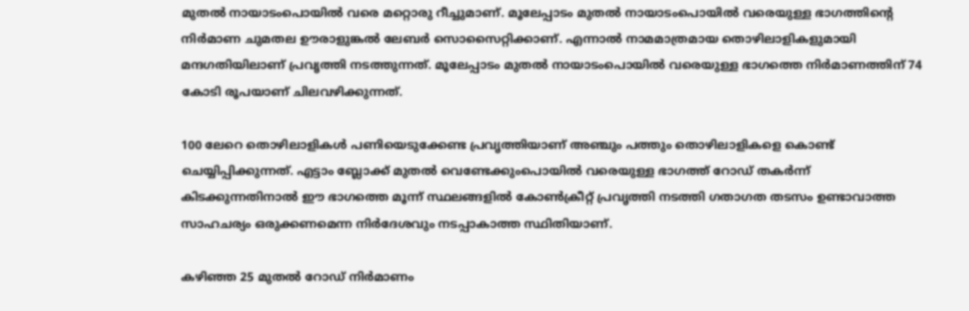മുതല്‍ നായാടംപൊയില്‍ വരെ മറ്റൊരു റീച്ചുമാണ്. മൂലേപ്പാടം മുതല്‍ നായാടംപൊയില്‍ വരെയുള്ള ഭാഗത്തിന്‍റെ നിര്‍മാണ ചുമതല ഊരാളുങ്കല്‍ ലേബര്‍ സൊസൈറ്റിക്കാണ്. എന്നാല്‍ നാമമാത്രമായ തൊഴിലാളികളുമായി മന്ദഗതിയിലാണ് പ്രവൃത്തി നടത്തുന്നത്. മൂലേപ്പാടം മുതല്‍ നായാടംപൊയില്‍ വരെയുള്ള ഭാഗത്തെ നിര്‍മാണത്തിന് 74 കോടി രൂപയാണ് ചിലവഴിക്കുന്നത്.

100 ലേറെ തൊഴിലാളികള്‍ പണിയെടുക്കേണ്ട പ്രവൃത്തിയാണ് അഞ്ചും പത്തും തൊഴിലാളികളെ കൊണ്ട് ചെയ്യിപ്പിക്കുന്നത്. എട്ടാം ബ്ലോക്ക് മുതല്‍ വെണ്ടേക്കുംപൊയില്‍ വരെയുള്ള ഭാഗത്ത് റോഡ് തകര്‍ന്ന് കിടക്കുന്നതിനാല്‍ ഈ ഭാഗത്തെ മൂന്ന് സ്ഥലങ്ങളില്‍ കോണ്‍ക്രീറ്റ് പ്രവൃത്തി നടത്തി ഗതാഗത തടസം ഉണ്ടാവാത്ത സാഹചര്യം ഒരുക്കണമെന്ന നിര്‍ദേശവും നടപ്പാകാത്ത സ്ഥിതിയാണ്.

കഴിഞ്ഞ 25 മുതല്‍ റോഡ് നിര്‍മാണം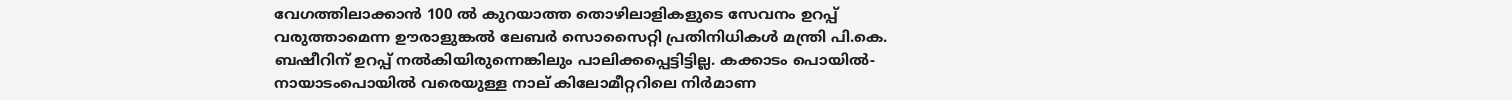വേഗത്തിലാക്കാന്‍ 100 ല്‍ കുറയാത്ത തൊഴിലാളികളുടെ സേവനം ഉറപ്പ് വരുത്താമെന്ന ഊരാളുങ്കല്‍ ലേബര്‍ സൊസൈറ്റി പ്രതിനിധികള്‍ മന്ത്രി പി.കെ. ബഷീറിന് ഉറപ്പ് നല്‍കിയിരുന്നെങ്കിലും പാലിക്കപ്പെട്ടിട്ടില്ല. കക്കാടം പൊയില്‍- നായാടംപൊയില്‍ വരെയുള്ള നാല് കിലോമീറ്ററിലെ നിര്‍മാണ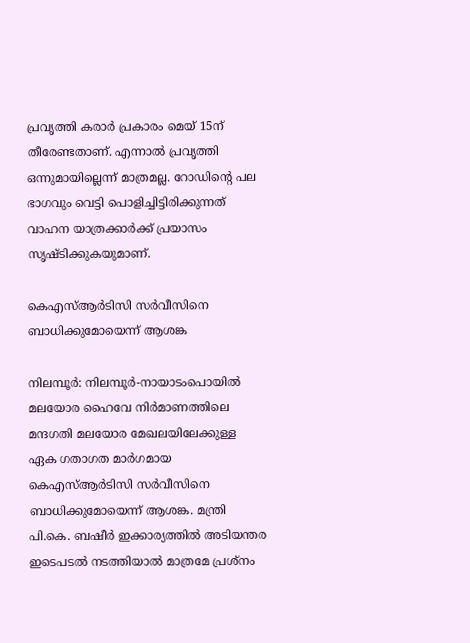പ്രവൃത്തി കരാര്‍ പ്രകാരം മെയ് 15ന് തീരേണ്ടതാണ്. എന്നാല്‍ പ്രവൃത്തി ഒന്നുമായില്ലെന്ന് മാത്രമല്ല. റോഡിന്‍റെ പല ഭാഗവും വെട്ടി പൊളിച്ചിട്ടിരിക്കുന്നത് വാഹന യാത്രക്കാര്‍ക്ക് പ്രയാസം സൃഷ്ടിക്കുകയുമാണ്.

കെഎസ്ആര്‍ടിസി സര്‍വീസിനെ ബാധിക്കുമോയെന്ന് ആശങ്ക

നിലമ്പൂര്‍: നിലമ്പൂര്‍-നായാടംപൊയില്‍ മലയോര ഹൈവേ നിര്‍മാണത്തിലെ മന്ദഗതി മലയോര മേഖലയിലേക്കുള്ള ഏക ഗതാഗത മാര്‍ഗമായ കെഎസ്ആര്‍ടിസി സര്‍വീസിനെ ബാധിക്കുമോയെന്ന് ആശങ്ക. മന്ത്രി പി.കെ. ബഷീര്‍ ഇക്കാര്യത്തില്‍ അടിയന്തര ഇടെപടല്‍ നടത്തിയാല്‍ മാത്രമേ പ്രശ്‌നം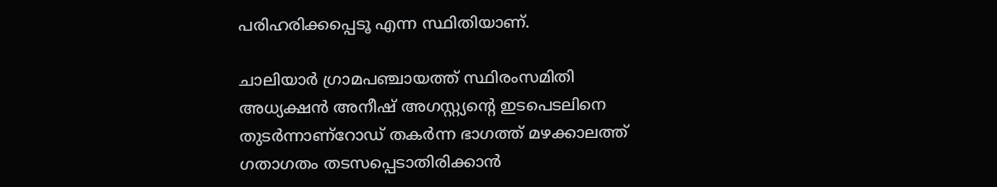പരിഹരിക്കപ്പെടൂ എന്ന സ്ഥിതിയാണ്.

ചാലിയാര്‍ ഗ്രാമപഞ്ചായത്ത് സ്ഥിരംസമിതി അധ്യക്ഷന്‍ അനീഷ് അഗസ്റ്റ്യന്‍റെ ഇടപെടലിനെ തുടര്‍ന്നാണ്റോഡ് തകര്‍ന്ന ഭാഗത്ത് മഴക്കാലത്ത് ഗതാഗതം തടസപ്പെടാതിരിക്കാന്‍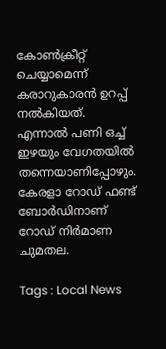കോൺക്രീറ്റ് ചെയ്യാമെന്ന് കരാറുകാരന്‍ ഉറപ്പ് നല്‍കിയത്. എന്നാല്‍ പണി ഒച്ച് ഇഴയും വേഗതയില്‍ തന്നെയാണിപ്പോഴും.
കേരളാ റോഡ് ഫണ്ട് ബോര്‍ഡിനാണ് റോഡ് നിര്‍മാണ ചുമതല.

Tags : Local News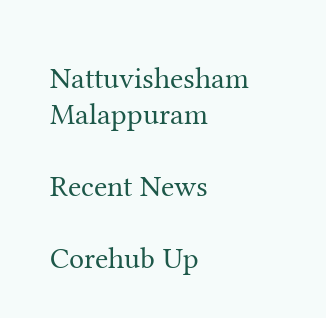Nattuvishesham Malappuram

Recent News

Corehub Up